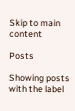Skip to main content

Posts

Showing posts with the label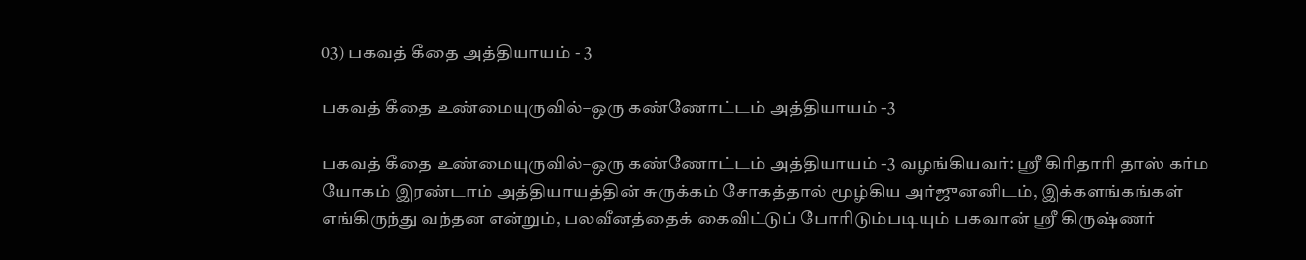03) பகவத் கீதை அத்தியாயம் - 3

பகவத் கீதை உண்மையுருவில்–ஒரு கண்ணோட்டம் அத்தியாயம் -3

பகவத் கீதை உண்மையுருவில்–ஒரு கண்ணோட்டம் அத்தியாயம் -3 வழங்கியவர்: ஸ்ரீ கிரிதாரி தாஸ் கர்ம யோகம் இரண்டாம் அத்தியாயத்தின் சுருக்கம் சோகத்தால் மூழ்கிய அர்ஜுனனிடம், இக்களங்கங்கள் எங்கிருந்து வந்தன என்றும், பலவீனத்தைக் கைவிட்டுப் போரிடும்படியும் பகவான் ஸ்ரீ கிருஷ்ணர்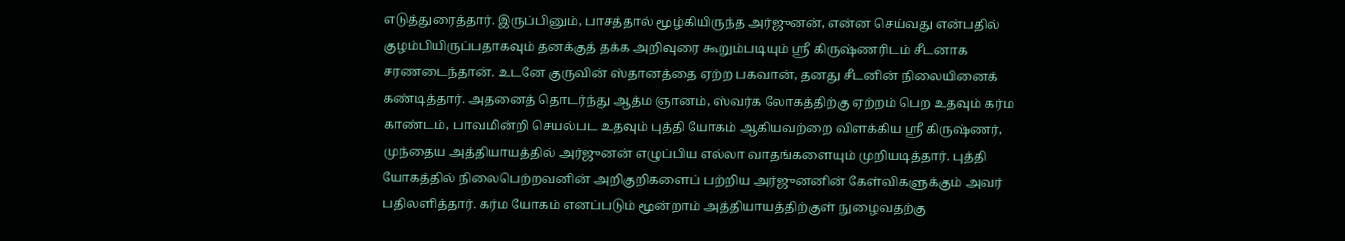எடுத்துரைத்தார். இருப்பினும், பாசத்தால் மூழ்கியிருந்த அர்ஜுனன், என்ன செய்வது என்பதில் குழம்பியிருப்பதாகவும் தனக்குத் தக்க அறிவுரை கூறும்படியும் ஸ்ரீ கிருஷ்ணரிடம் சீடனாக சரணடைந்தான். உடனே குருவின் ஸ்தானத்தை ஏற்ற பகவான், தனது சீடனின் நிலையினைக் கண்டித்தார். அதனைத் தொடர்ந்து ஆத்ம ஞானம், ஸ்வர்க லோகத்திற்கு ஏற்றம் பெற உதவும் கர்ம காண்டம், பாவமின்றி செயல்பட உதவும் புத்தி யோகம் ஆகியவற்றை விளக்கிய ஸ்ரீ கிருஷ்ணர், முந்தைய அத்தியாயத்தில் அர்ஜுனன் எழுப்பிய எல்லா வாதங்களையும் முறியடித்தார். புத்தி யோகத்தில் நிலைபெற்றவனின் அறிகுறிகளைப் பற்றிய அர்ஜுனனின் கேள்விகளுக்கும் அவர் பதிலளித்தார். கர்ம யோகம் எனப்படும் மூன்றாம் அத்தியாயத்திற்குள் நுழைவதற்கு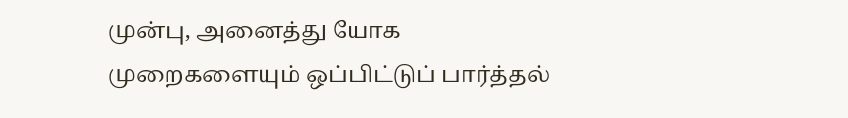முன்பு, அனைத்து யோக முறைகளையும் ஒப்பிட்டுப் பார்த்தல்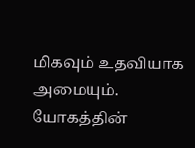மிகவும் உதவியாக அமையும். யோகத்தின்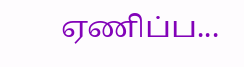ஏணிப்ப...